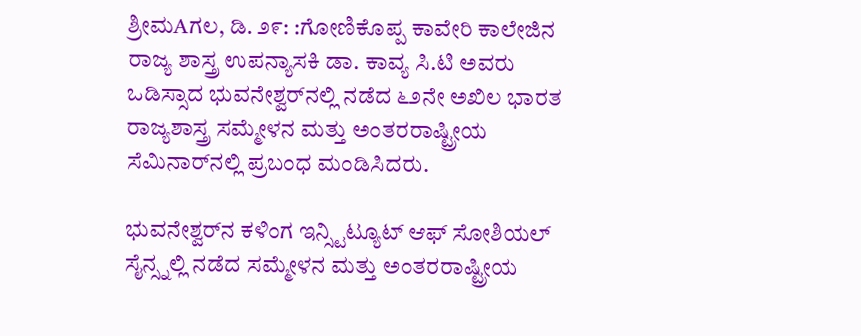ಶ್ರೀಮAಗಲ, ಡಿ. ೨೯: :ಗೋಣಿಕೊಪ್ಪ ಕಾವೇರಿ ಕಾಲೇಜಿನ ರಾಜ್ಯ ಶಾಸ್ತ್ರ ಉಪನ್ಯಾಸಕಿ ಡಾ. ಕಾವ್ಯ ಸಿ.ಟಿ ಅವರು ಒಡಿಸ್ಸಾದ ಭುವನೇಶ್ವರ್‌ನಲ್ಲಿ ನಡೆದ ೬೨ನೇ ಅಖಿಲ ಭಾರತ ರಾಜ್ಯಶಾಸ್ತ್ರ ಸಮ್ಮೇಳನ ಮತ್ತು ಅಂತರರಾಷ್ಟ್ರೀಯ ಸೆಮಿನಾರ್‌ನಲ್ಲಿ ಪ್ರಬಂಧ ಮಂಡಿಸಿದರು.

ಭುವನೇಶ್ವರ್‌ನ ಕಳಿಂಗ ಇನ್ಸ್ಟಿಟ್ಯೂಟ್ ಆಫ್ ಸೋಶಿಯಲ್ ಸೈನ್ಸ್ನಲ್ಲಿ ನಡೆದ ಸಮ್ಮೇಳನ ಮತ್ತು ಅಂತರರಾಷ್ಟ್ರೀಯ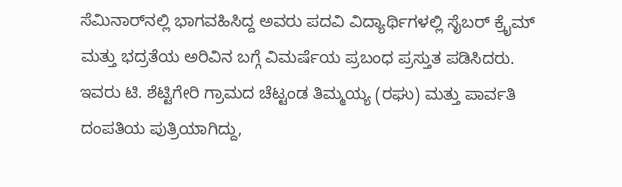ಸೆಮಿನಾರ್‌ನಲ್ಲಿ ಭಾಗವಹಿಸಿದ್ದ ಅವರು ಪದವಿ ವಿದ್ಯಾರ್ಥಿಗಳಲ್ಲಿ ಸೈಬರ್ ಕ್ರೈಮ್ ಮತ್ತು ಭದ್ರತೆಯ ಅರಿವಿನ ಬಗ್ಗೆ ವಿಮರ್ಷೆಯ ಪ್ರಬಂಧ ಪ್ರಸ್ತುತ ಪಡಿಸಿದರು. ಇವರು ಟಿ. ಶೆಟ್ಟಿಗೇರಿ ಗ್ರಾಮದ ಚೆಟ್ಟಂಡ ತಿಮ್ಮಯ್ಯ (ರಘು) ಮತ್ತು ಪಾರ್ವತಿ ದಂಪತಿಯ ಪುತ್ರಿಯಾಗಿದ್ದು,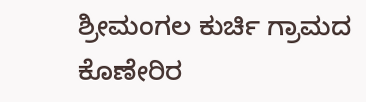ಶ್ರೀಮಂಗಲ ಕುರ್ಚಿ ಗ್ರಾಮದ ಕೊಣೇರಿರ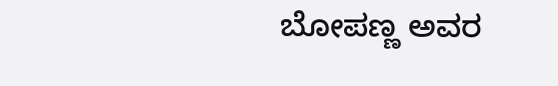ಬೋಪಣ್ಣ ಅವರ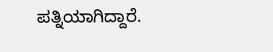ಪತ್ನಿಯಾಗಿದ್ದಾರೆ.